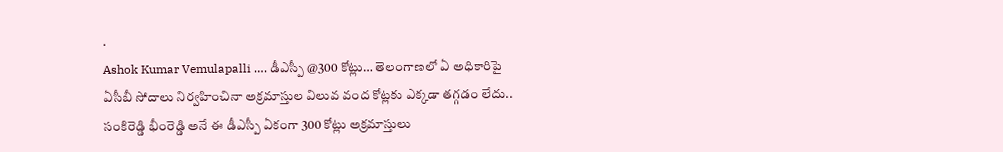.
Ashok Kumar Vemulapalli …. డీఎస్పీ @300 కోట్లు… తెలంగాణలో ఏ అధికారిపై ఏసీబీ సోదాలు నిర్వహించినా అక్రమాస్తుల విలువ వంద కోట్లకు ఎక్కడా తగ్గడం లేదు.. సంకిరెడ్డి భీంరెడ్డి అనే ఈ డీఎస్పీ ఏకంగా 300 కోట్లు అక్రమాస్తులు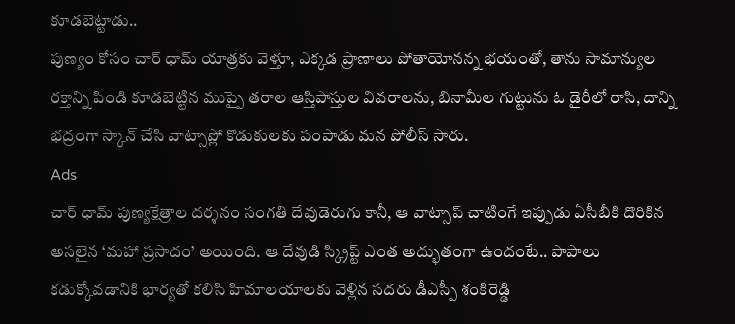కూడబెట్టాడు..
పుణ్యం కోసం చార్ ధామ్ యాత్రకు వెళ్తూ, ఎక్కడ ప్రాణాలు పోతాయోనన్న భయంతో, తాను సామాన్యుల రక్తాన్ని పిండి కూడబెట్టిన ముప్పై తరాల ఆస్తిపాస్తుల వివరాలను, బినామీల గుట్టును ఓ డైరీలో రాసి, దాన్ని భద్రంగా స్కాన్ చేసి వాట్సాప్లో కొడుకులకు పంపాడు మన పోలీస్ సారు.
Ads
చార్ ధామ్ పుణ్యక్షేత్రాల దర్శనం సంగతి దేవుడెరుగు కానీ, ఆ వాట్సాప్ చాటింగే ఇప్పుడు ఏసీబీకి దొరికిన అసలైన ‘మహా ప్రసాదం’ అయింది. ఆ దేవుడి స్క్రిప్ట్ ఎంత అద్భుతంగా ఉందంటే.. పాపాలు కడుక్కోవడానికి భార్యతో కలిసి హిమాలయాలకు వెళ్లిన సదరు డీఎస్పీ శంకిరెడ్డి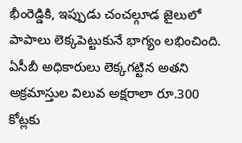భీంరెడ్డికి, ఇప్పుడు చంచల్గూడ జైలులో పాపాలు లెక్కపెట్టుకునే భాగ్యం లభించింది.
ఏసీబీ అధికారులు లెక్కగట్టిన అతని అక్రమాస్తుల విలువ అక్షరాలా రూ.300 కోట్లకు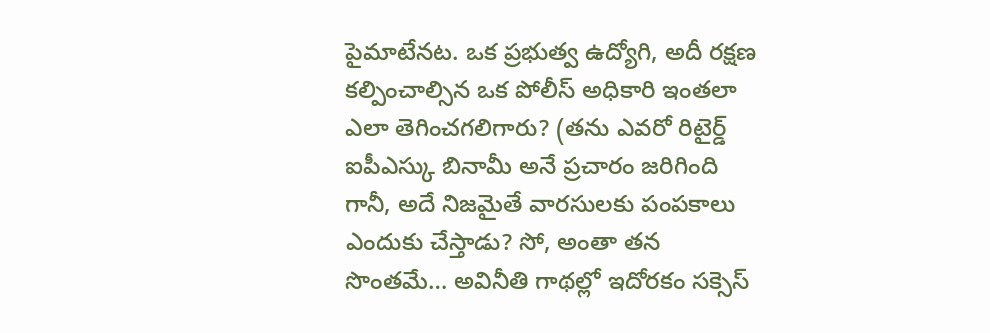పైమాటేనట. ఒక ప్రభుత్వ ఉద్యోగి, అదీ రక్షణ కల్పించాల్సిన ఒక పోలీస్ అధికారి ఇంతలా ఎలా తెగించగలిగారు? (తను ఎవరో రిటైర్డ్ ఐపీఎస్కు బినామీ అనే ప్రచారం జరిగింది గానీ, అదే నిజమైతే వారసులకు పంపకాలు ఎందుకు చేస్తాడు? సో, అంతా తన సొంతమే… అవినీతి గాథల్లో ఇదోరకం సక్సెస్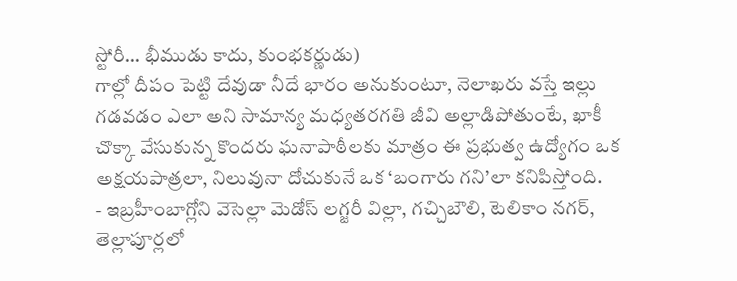స్టోరీ… భీముడు కాదు, కుంభకర్ణుడు)
గాల్లో దీపం పెట్టి దేవుడా నీదే భారం అనుకుంటూ, నెలాఖరు వస్తే ఇల్లు గడవడం ఎలా అని సామాన్య మధ్యతరగతి జీవి అల్లాడిపోతుంటే, ఖాకీ చొక్కా వేసుకున్న కొందరు ఘనాపాఠీలకు మాత్రం ఈ ప్రభుత్వ ఉద్యోగం ఒక అక్షయపాత్రలా, నిలువునా దోచుకునే ఒక ‘బంగారు గని’లా కనిపిస్తోంది.
- ఇబ్రహీంబాగ్లోని వెసెల్లా మెడోస్ లగ్జరీ విల్లా, గచ్చిబౌలి, టెలికాం నగర్, తెల్లాపూర్లలో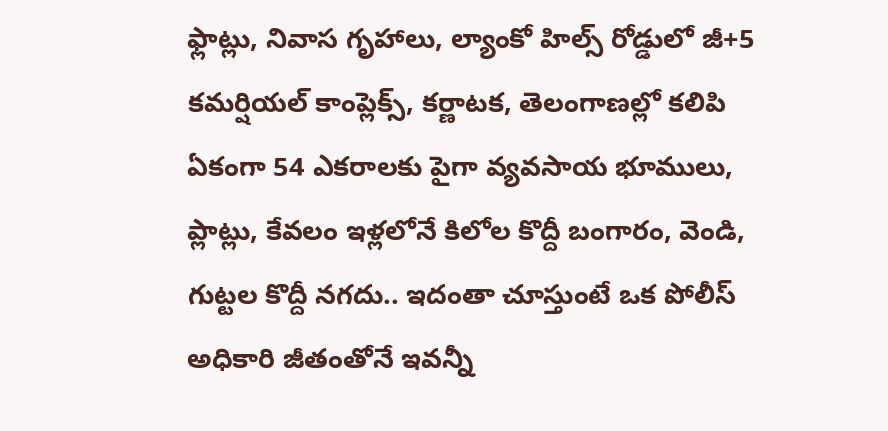ఫ్లాట్లు, నివాస గృహాలు, ల్యాంకో హిల్స్ రోడ్డులో జీ+5 కమర్షియల్ కాంప్లెక్స్, కర్ణాటక, తెలంగాణల్లో కలిపి ఏకంగా 54 ఎకరాలకు పైగా వ్యవసాయ భూములు, ప్లాట్లు, కేవలం ఇళ్లలోనే కిలోల కొద్దీ బంగారం, వెండి, గుట్టల కొద్దీ నగదు.. ఇదంతా చూస్తుంటే ఒక పోలీస్ అధికారి జీతంతోనే ఇవన్నీ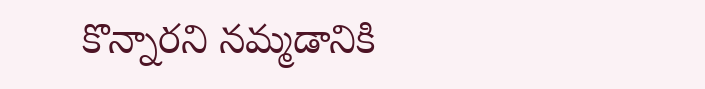కొన్నారని నమ్మడానికి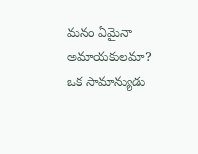మనం ఏమైనా అమాయకులమా?
ఒక సామాన్యుడు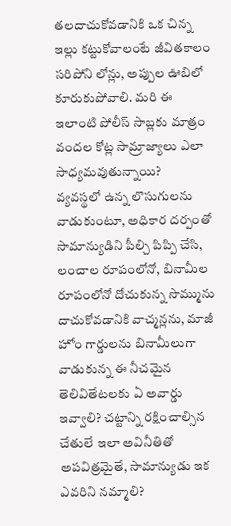తలదాచుకోవడానికి ఒక చిన్న ఇల్లు కట్టుకోవాలంటే జీవితకాలం సరిపోని లోన్లు, అప్పుల ఊబిలో కూరుకుపోవాలి. మరి ఈ ఇలాంటి పోలీస్ సాబ్లకు మాత్రం వందల కోట్ల సామ్రాజ్యాలు ఎలా సాధ్యమవుతున్నాయి?
వ్యవస్థలో ఉన్న లొసుగులను వాడుకుంటూ, అధికార దర్పంతో సామాన్యుడిని పీల్చి పిప్పి చేసి, లంచాల రూపంలోనో, బినామీల రూపంలోనో దోచుకున్న సొమ్మును దాచుకోవడానికి వాచ్మన్లను, మాజీ హోం గార్డులను బినామీలుగా వాడుకున్న ఈ నీచమైన తెలివితేటలకు ఏ అవార్డు ఇవ్వాలి? చట్టాన్ని రక్షించాల్సిన చేతులే ఇలా అవినీతితో అపవిత్రమైతే, సామాన్యుడు ఇక ఎవరిని నమ్మాలి?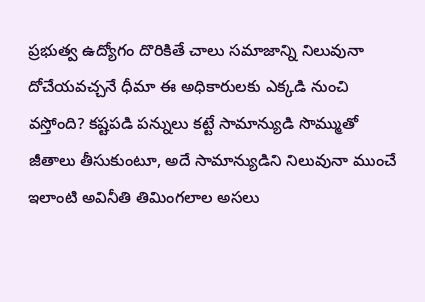ప్రభుత్వ ఉద్యోగం దొరికితే చాలు సమాజాన్ని నిలువునా దోచేయవచ్చనే ధీమా ఈ అధికారులకు ఎక్కడి నుంచి వస్తోంది? కష్టపడి పన్నులు కట్టే సామాన్యుడి సొమ్ముతో జీతాలు తీసుకుంటూ, అదే సామాన్యుడిని నిలువునా ముంచే ఇలాంటి అవినీతి తిమింగలాల అసలు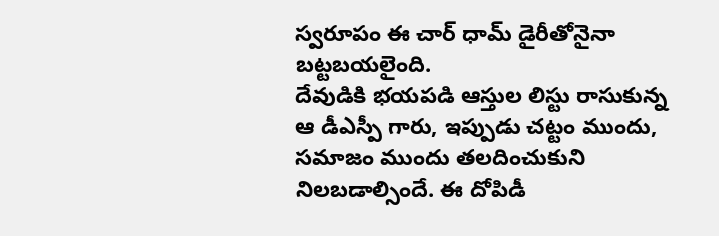స్వరూపం ఈ చార్ ధామ్ డైరీతోనైనా బట్టబయలైంది.
దేవుడికి భయపడి ఆస్తుల లిస్టు రాసుకున్న ఆ డీఎస్పీ గారు, ఇప్పుడు చట్టం ముందు, సమాజం ముందు తలదించుకుని నిలబడాల్సిందే. ఈ దోపిడీ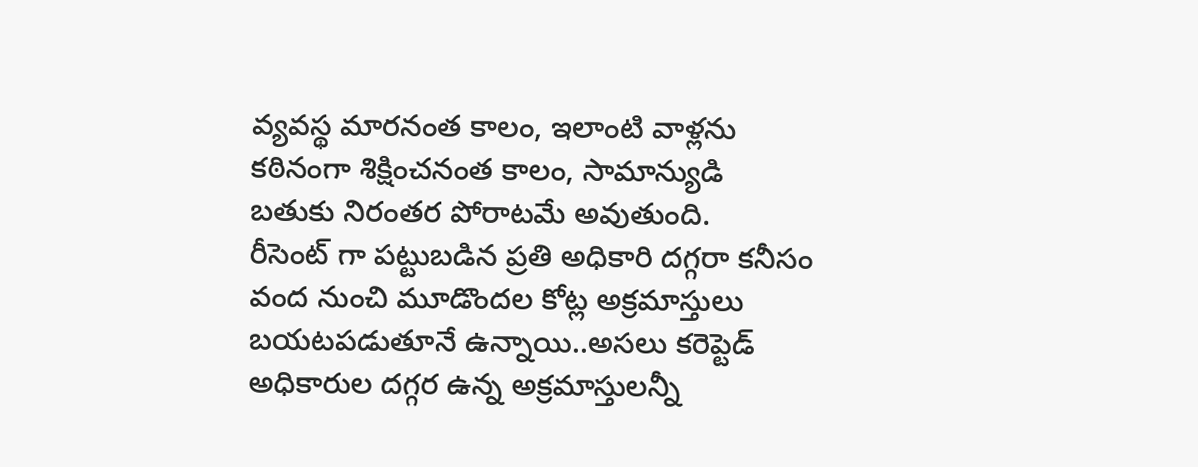వ్యవస్థ మారనంత కాలం, ఇలాంటి వాళ్లను కఠినంగా శిక్షించనంత కాలం, సామాన్యుడి బతుకు నిరంతర పోరాటమే అవుతుంది.
రీసెంట్ గా పట్టుబడిన ప్రతి అధికారి దగ్గరా కనీసం వంద నుంచి మూడొందల కోట్ల అక్రమాస్తులు బయటపడుతూనే ఉన్నాయి..అసలు కరెప్టెడ్ అధికారుల దగ్గర ఉన్న అక్రమాస్తులన్నీ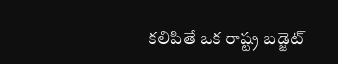కలిపితే ఒక రాష్ట్ర బడ్జెట్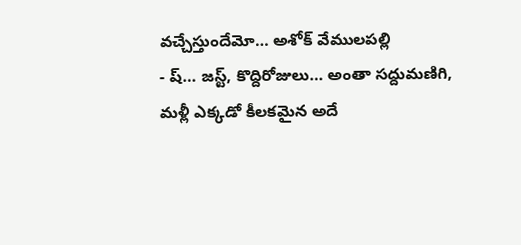వచ్చేస్తుందేమో… అశోక్ వేములపల్లి
- ష్… జస్ట్, కొద్దిరోజులు… అంతా సద్దుమణిగి, మళ్లీ ఎక్కడో కీలకమైన అదే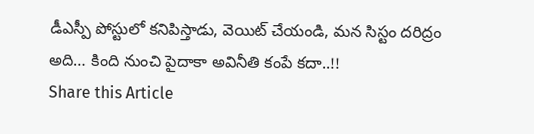డీఎస్పీ పోస్టులో కనిపిస్తాడు, వెయిట్ చేయండి, మన సిస్టం దరిద్రం అది… కింది నుంచి పైదాకా అవినీతి కంపే కదా..!!
Share this Article